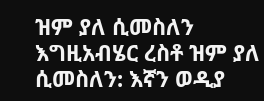ዝም ያለ ሲመስለን እግዚአብሄር ረስቶ ዝም ያለ ሲመስለን: እኛን ወዲያ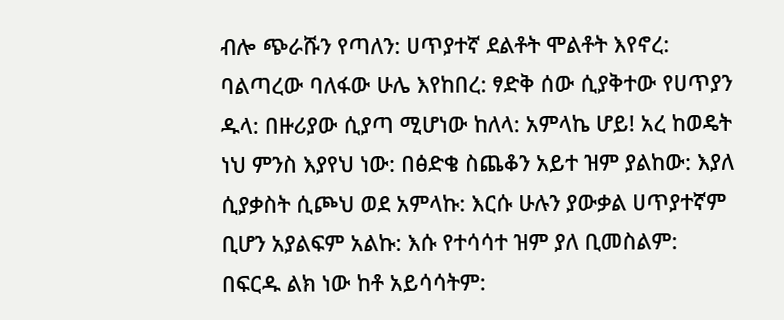ብሎ ጭራሹን የጣለን: ሀጥያተኛ ደልቶት ሞልቶት እየኖረ: ባልጣረው ባለፋው ሁሌ እየከበረ: ፃድቅ ሰው ሲያቅተው የሀጥያን ዱላ: በዙሪያው ሲያጣ ሚሆነው ከለላ: አምላኬ ሆይ! አረ ከወዴት ነህ ምንስ እያየህ ነው: በፅድቄ ስጨቆን አይተ ዝም ያልከው: እያለ ሲያቃስት ሲጮህ ወደ አምላኩ: እርሱ ሁሉን ያውቃል ሀጥያተኛም ቢሆን አያልፍም አልኩ: እሱ የተሳሳተ ዝም ያለ ቢመስልም: በፍርዱ ልክ ነው ከቶ አይሳሳትም: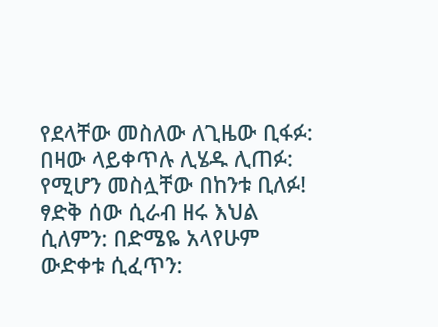የደላቸው መስለው ለጊዜው ቢፋፉ: በዛው ላይቀጥሉ ሊሄዱ ሊጠፉ: የሚሆን መስሏቸው በከንቱ ቢለፉ! ፃድቅ ሰው ሲራብ ዘሩ እህል ሲለምን: በድሜዬ አላየሁም ውድቀቱ ሲፈጥን: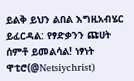ይልቅ ይህን ልበል እግዚአብሄር ይፈርዳል: የፃድቃንን ጩሀት ሰምቶ ይመልሳል! ነፃነት ዋቲሮ(@Netsiychrist)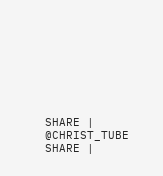SHARE | @CHRIST_TUBE SHARE |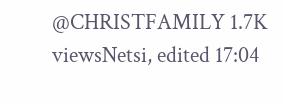@CHRISTFAMILY 1.7K viewsNetsi, edited 17:04